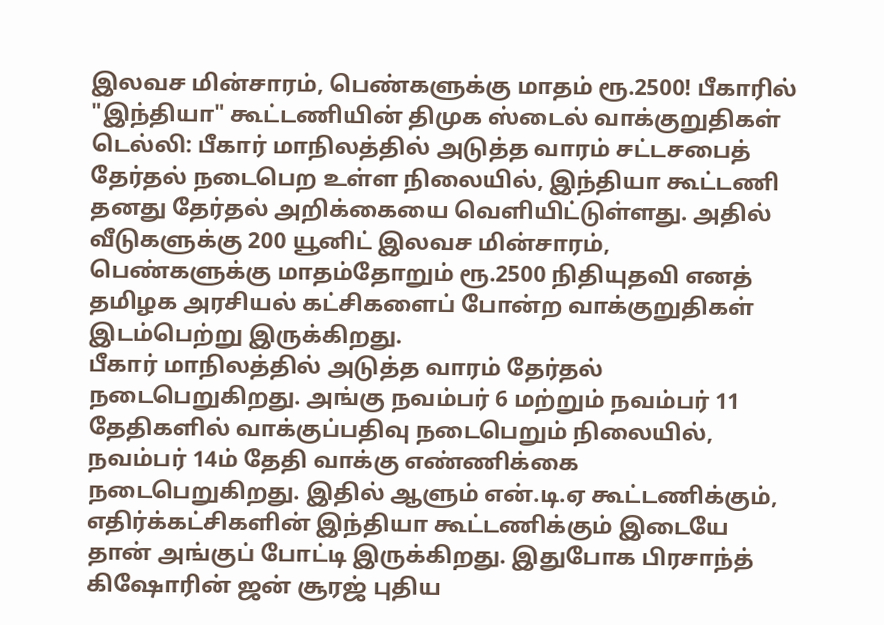இலவச மின்சாரம், பெண்களுக்கு மாதம் ரூ.2500! பீகாரில் "இந்தியா" கூட்டணியின் திமுக ஸ்டைல் வாக்குறுதிகள்
டெல்லி: பீகார் மாநிலத்தில் அடுத்த வாரம் சட்டசபைத் தேர்தல் நடைபெற உள்ள நிலையில், இந்தியா கூட்டணி தனது தேர்தல் அறிக்கையை வெளியிட்டுள்ளது. அதில் வீடுகளுக்கு 200 யூனிட் இலவச மின்சாரம், பெண்களுக்கு மாதம்தோறும் ரூ.2500 நிதியுதவி எனத் தமிழக அரசியல் கட்சிகளைப் போன்ற வாக்குறுதிகள் இடம்பெற்று இருக்கிறது.
பீகார் மாநிலத்தில் அடுத்த வாரம் தேர்தல் நடைபெறுகிறது. அங்கு நவம்பர் 6 மற்றும் நவம்பர் 11 தேதிகளில் வாக்குப்பதிவு நடைபெறும் நிலையில், நவம்பர் 14ம் தேதி வாக்கு எண்ணிக்கை நடைபெறுகிறது. இதில் ஆளும் என்.டி.ஏ கூட்டணிக்கும், எதிர்க்கட்சிகளின் இந்தியா கூட்டணிக்கும் இடையே தான் அங்குப் போட்டி இருக்கிறது. இதுபோக பிரசாந்த் கிஷோரின் ஜன் சூரஜ் புதிய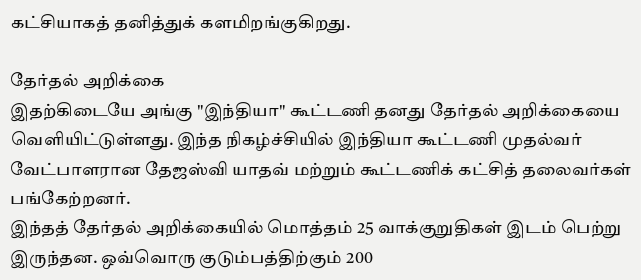கட்சியாகத் தனித்துக் களமிறங்குகிறது.

தேர்தல் அறிக்கை
இதற்கிடையே அங்கு "இந்தியா" கூட்டணி தனது தேர்தல் அறிக்கையை வெளியிட்டுள்ளது. இந்த நிகழ்ச்சியில் இந்தியா கூட்டணி முதல்வர் வேட்பாளரான தேஜஸ்வி யாதவ் மற்றும் கூட்டணிக் கட்சித் தலைவர்கள் பங்கேற்றனர்.
இந்தத் தேர்தல் அறிக்கையில் மொத்தம் 25 வாக்குறுதிகள் இடம் பெற்று இருந்தன. ஒவ்வொரு குடும்பத்திற்கும் 200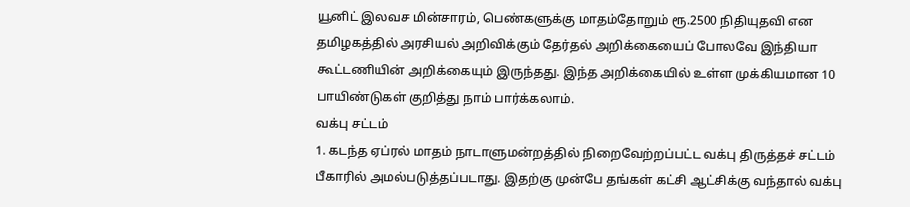யூனிட் இலவச மின்சாரம், பெண்களுக்கு மாதம்தோறும் ரூ.2500 நிதியுதவி என தமிழகத்தில் அரசியல் அறிவிக்கும் தேர்தல் அறிக்கையைப் போலவே இந்தியா கூட்டணியின் அறிக்கையும் இருந்தது. இந்த அறிக்கையில் உள்ள முக்கியமான 10 பாயிண்டுகள் குறித்து நாம் பார்க்கலாம்.
வக்பு சட்டம்
1. கடந்த ஏப்ரல் மாதம் நாடாளுமன்றத்தில் நிறைவேற்றப்பட்ட வக்பு திருத்தச் சட்டம் பீகாரில் அமல்படுத்தப்படாது. இதற்கு முன்பே தங்கள் கட்சி ஆட்சிக்கு வந்தால் வக்பு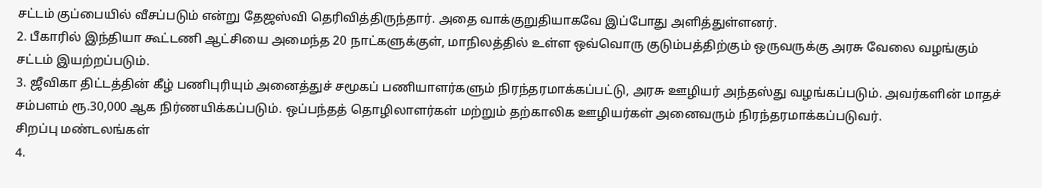சட்டம் குப்பையில் வீசப்படும் என்று தேஜஸ்வி தெரிவித்திருந்தார். அதை வாக்குறுதியாகவே இப்போது அளித்துள்ளனர்.
2. பீகாரில் இந்தியா கூட்டணி ஆட்சியை அமைந்த 20 நாட்களுக்குள், மாநிலத்தில் உள்ள ஒவ்வொரு குடும்பத்திற்கும் ஒருவருக்கு அரசு வேலை வழங்கும் சட்டம் இயற்றப்படும்.
3. ஜீவிகா திட்டத்தின் கீழ் பணிபுரியும் அனைத்துச் சமூகப் பணியாளர்களும் நிரந்தரமாக்கப்பட்டு, அரசு ஊழியர் அந்தஸ்து வழங்கப்படும். அவர்களின் மாதச் சம்பளம் ரூ.30,000 ஆக நிர்ணயிக்கப்படும். ஒப்பந்தத் தொழிலாளர்கள் மற்றும் தற்காலிக ஊழியர்கள் அனைவரும் நிரந்தரமாக்கப்படுவர்.
சிறப்பு மண்டலங்கள்
4.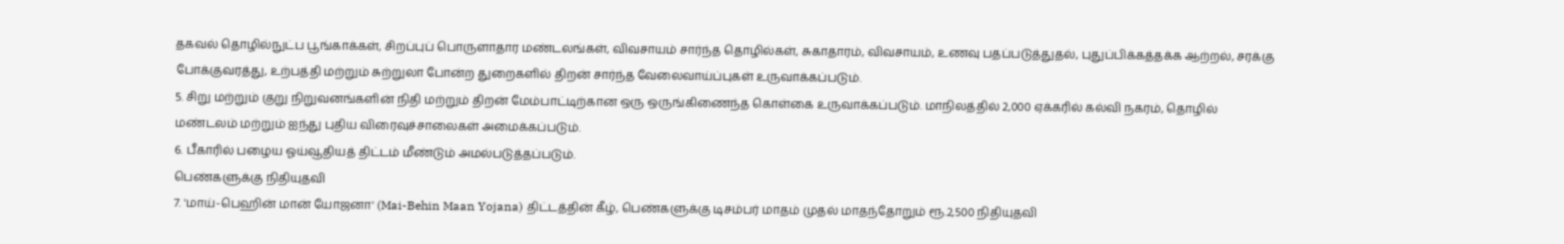தகவல் தொழில்நுட்ப பூங்காக்கள், சிறப்புப் பொருளாதார மண்டலங்கள், விவசாயம் சார்ந்த தொழில்கள், சுகாதாரம், விவசாயம், உணவு பதப்படுத்துதல், புதுப்பிக்கத்தக்க ஆற்றல், சரக்கு போக்குவரத்து, உற்பத்தி மற்றும் சுற்றுலா போன்ற துறைகளில் திறன் சார்ந்த வேலைவாய்ப்புகள் உருவாக்கப்படும்.
5. சிறு மற்றும் குறு நிறுவனங்களின் நிதி மற்றும் திறன் மேம்பாட்டிற்கான ஒரு ஒருங்கிணைந்த கொள்கை உருவாக்கப்படும். மாநிலத்தில் 2,000 ஏக்கரில் கல்வி நகரம், தொழில் மண்டலம் மற்றும் ஐந்து புதிய விரைவுச்சாலைகள் அமைக்கப்படும்.
6. பீகாரில் பழைய ஓய்வூதியத் திட்டம் மீண்டும் அமல்படுத்தப்படும்.
பெண்களுக்கு நிதியுதவி
7. 'மாய்-பெஹின் மான் யோஜனா' (Mai-Behin Maan Yojana) திட்டத்தின் கீழ், பெண்களுக்கு டிசம்பர் மாதம் முதல் மாதந்தோறும் ரூ.2,500 நிதியுதவி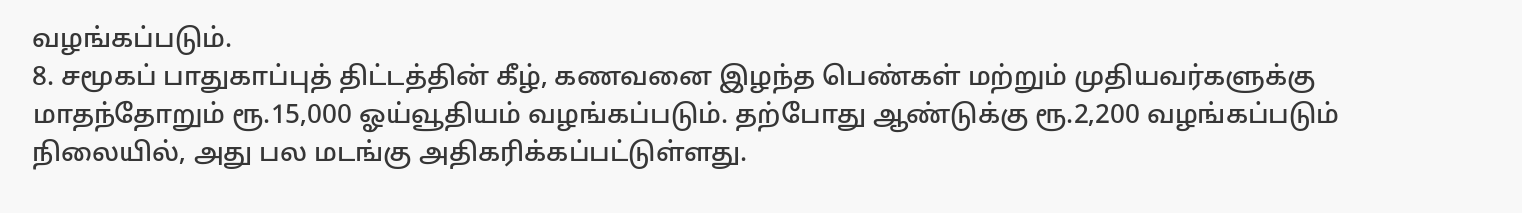வழங்கப்படும்.
8. சமூகப் பாதுகாப்புத் திட்டத்தின் கீழ், கணவனை இழந்த பெண்கள் மற்றும் முதியவர்களுக்கு மாதந்தோறும் ரூ.15,000 ஓய்வூதியம் வழங்கப்படும். தற்போது ஆண்டுக்கு ரூ.2,200 வழங்கப்படும் நிலையில், அது பல மடங்கு அதிகரிக்கப்பட்டுள்ளது.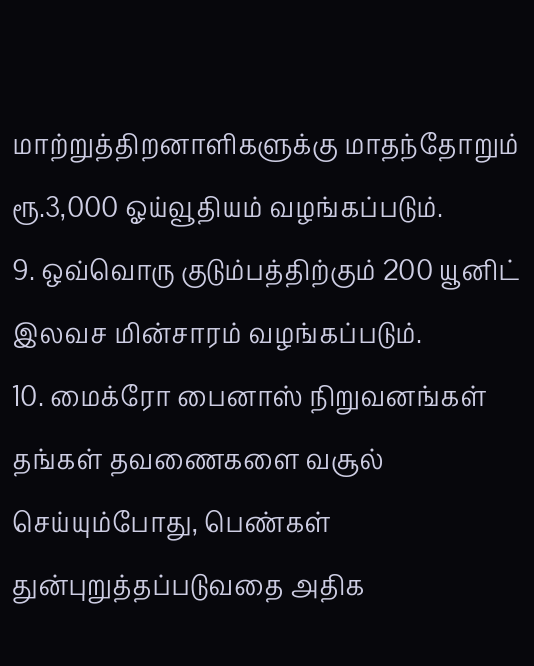மாற்றுத்திறனாளிகளுக்கு மாதந்தோறும் ரூ.3,000 ஓய்வூதியம் வழங்கப்படும்.
9. ஒவ்வொரு குடும்பத்திற்கும் 200 யூனிட் இலவச மின்சாரம் வழங்கப்படும்.
10. மைக்ரோ பைனாஸ் நிறுவனங்கள் தங்கள் தவணைகளை வசூல் செய்யும்போது, பெண்கள் துன்புறுத்தப்படுவதை அதிக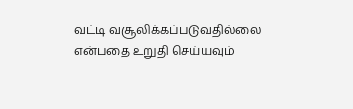வட்டி வசூலிக்கப்படுவதில்லை என்பதை உறுதி செய்யவும்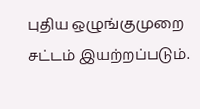புதிய ஒழுங்குமுறை சட்டம் இயற்றப்படும்.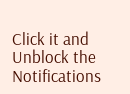Click it and Unblock the Notifications